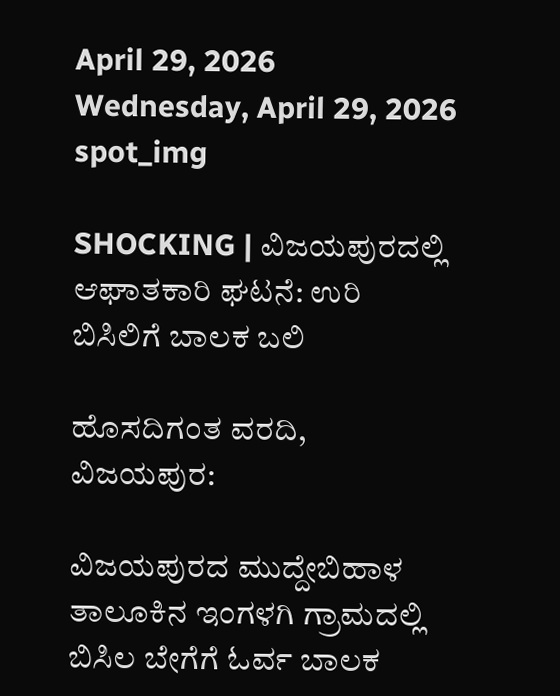April 29, 2026
Wednesday, April 29, 2026
spot_img

SHOCKING | ವಿಜಯಪುರದಲ್ಲಿ ಆಘಾತಕಾರಿ ಘಟನೆ: ಉರಿ ಬಿಸಿಲಿಗೆ ಬಾಲಕ ಬಲಿ

ಹೊಸದಿಗಂತ ವರದಿ, ವಿಜಯಪುರ:

ವಿಜಯಪುರದ ಮುದ್ದೇಬಿಹಾಳ ತಾಲೂಕಿನ ಇಂಗಳಗಿ ಗ್ರಾಮದಲ್ಲಿ ಬಿಸಿಲ ಬೇಗೆಗೆ ಓರ್ವ ಬಾಲಕ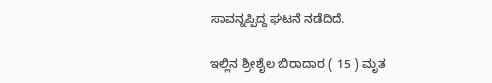ಸಾವನ್ನಪ್ಪಿದ್ದ ಘಟನೆ ನಡೆದಿದೆ.

ಇಲ್ಲಿನ ಶ್ರೀಶೈಲ ಬಿರಾದಾರ ( 15 ) ಮೃತ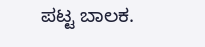ಪಟ್ಟ ಬಾಲಕ.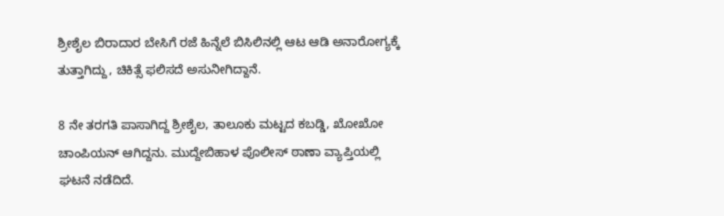ಶ್ರೀಶೈಲ ಬಿರಾದಾರ ಬೇಸಿಗೆ ರಜೆ ಹಿನ್ನೆಲೆ ಬಿಸಿಲಿನಲ್ಲಿ ಆಟ ಆಡಿ ಅನಾರೋಗ್ಯಕ್ಕೆ ತುತ್ತಾಗಿದ್ದು, ಚಿಕಿತ್ಸೆ ಫಲಿಸದೆ ಅಸುನೀಗಿದ್ದಾನೆ.

8 ನೇ ತರಗತಿ ಪಾಸಾಗಿದ್ದ ಶ್ರೀಶೈಲ, ತಾಲೂಕು ಮಟ್ಟದ ಕಬಡ್ಡಿ, ಖೋಖೋ ಚಾಂಪಿಯನ್ ಆಗಿದ್ದನು. ಮುದ್ದೇಬಿಹಾಳ ಪೊಲೀಸ್ ಠಾಣಾ ವ್ಯಾಪ್ತಿಯಲ್ಲಿ ಘಟನೆ ನಡೆದಿದೆ.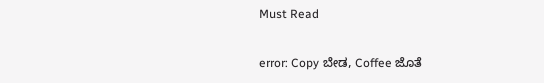Must Read

error: Copy ಬೇಡ, Coffee ಜೊತೆ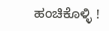ಹಂಚಿಕೊಳ್ಳಿ !